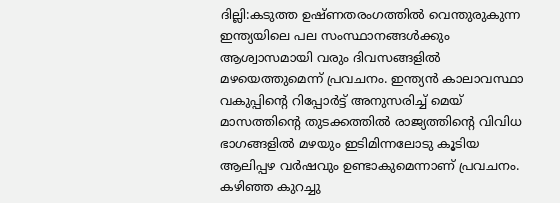ദില്ലി:കടുത്ത ഉഷ്ണതരംഗത്തിൽ വെന്തുരുകുന്ന ഇന്ത്യയിലെ പല സംസ്ഥാനങ്ങൾക്കും ആശ്വാസമായി വരും ദിവസങ്ങളിൽ മഴയെത്തുമെന്ന് പ്രവചനം. ഇന്ത്യൻ കാലാവസ്ഥാ വകുപ്പിന്റെ റിപ്പോർട്ട് അനുസരിച്ച് മെയ് മാസത്തിന്റെ തുടക്കത്തിൽ രാജ്യത്തിന്റെ വിവിധ ഭാഗങ്ങളിൽ മഴയും ഇടിമിന്നലോടു കൂടിയ ആലിപ്പഴ വർഷവും ഉണ്ടാകുമെന്നാണ് പ്രവചനം. കഴിഞ്ഞ കുറച്ചു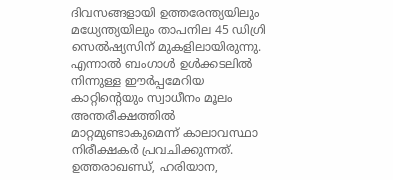ദിവസങ്ങളായി ഉത്തരേന്ത്യയിലും മധ്യേന്ത്യയിലും താപനില 45 ഡിഗ്രി സെൽഷ്യസിന് മുകളിലായിരുന്നു. എന്നാൽ ബംഗാൾ ഉൾക്കടലിൽ നിന്നുള്ള ഈർപ്പമേറിയ കാറ്റിന്റെയും സ്വാധീനം മൂലം അന്തരീക്ഷത്തിൽ മാറ്റമുണ്ടാകുമെന്ന് കാലാവസ്ഥാ നിരീക്ഷകർ പ്രവചിക്കുന്നത്. ഉത്തരാഖണ്ഡ്, ഹരിയാന,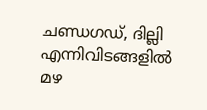ചണ്ഡഗഡ്, ദില്ലി എന്നിവിടങ്ങളിൽ മഴ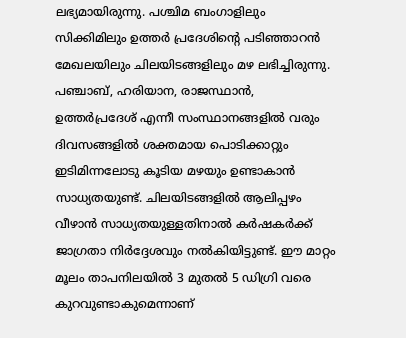ലഭ്യമായിരുന്നു. പശ്ചിമ ബംഗാളിലും സിക്കിമിലും ഉത്തർ പ്രദേശിന്റെ പടിഞ്ഞാറൻ മേഖലയിലും ചിലയിടങ്ങളിലും മഴ ലഭിച്ചിരുന്നു.
പഞ്ചാബ്, ഹരിയാന, രാജസ്ഥാൻ, ഉത്തർപ്രദേശ് എന്നീ സംസ്ഥാനങ്ങളിൽ വരും ദിവസങ്ങളിൽ ശക്തമായ പൊടിക്കാറ്റും ഇടിമിന്നലോടു കൂടിയ മഴയും ഉണ്ടാകാൻ സാധ്യതയുണ്ട്. ചിലയിടങ്ങളിൽ ആലിപ്പഴം വീഴാൻ സാധ്യതയുള്ളതിനാൽ കർഷകർക്ക് ജാഗ്രതാ നിർദ്ദേശവും നൽകിയിട്ടുണ്ട്. ഈ മാറ്റം മൂലം താപനിലയിൽ 3 മുതൽ 5 ഡിഗ്രി വരെ കുറവുണ്ടാകുമെന്നാണ്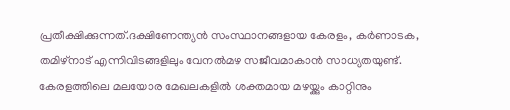പ്രതീക്ഷിക്കുന്നത്.ദക്ഷിണേന്ത്യൻ സംസ്ഥാനങ്ങളായ കേരളം, കർണാടക, തമിഴ്നാട് എന്നിവിടങ്ങളിലും വേനൽമഴ സജീവമാകാൻ സാധ്യതയുണ്ട്. കേരളത്തിലെ മലയോര മേഖലകളിൽ ശക്തമായ മഴയ്ക്കും കാറ്റിനും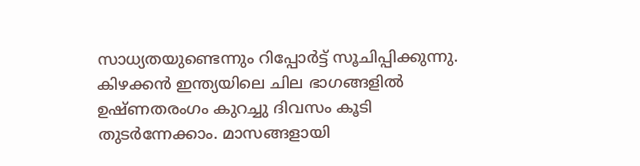സാധ്യതയുണ്ടെന്നും റിപ്പോർട്ട് സൂചിപ്പിക്കുന്നു. കിഴക്കൻ ഇന്ത്യയിലെ ചില ഭാഗങ്ങളിൽ ഉഷ്ണതരംഗം കുറച്ചു ദിവസം കൂടി തുടർന്നേക്കാം. മാസങ്ങളായി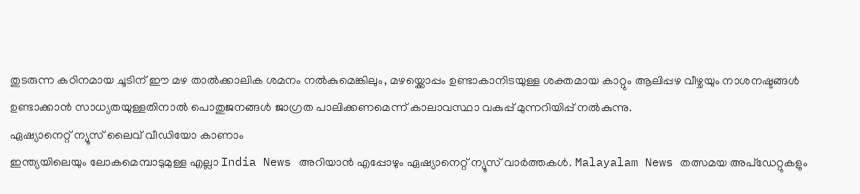തുടരുന്ന കഠിനമായ ചൂടിന് ഈ മഴ താൽക്കാലിക ശമനം നൽകുമെങ്കിലും, മഴയ്ക്കൊപ്പം ഉണ്ടാകാനിടയുള്ള ശക്തമായ കാറ്റും ആലിപ്പഴ വീഴ്ചയും നാശനഷ്ടങ്ങൾ ഉണ്ടാക്കാൻ സാധ്യതയുള്ളതിനാൽ പൊതുജനങ്ങൾ ജാഗ്രത പാലിക്കണമെന്ന് കാലാവസ്ഥാ വകുപ്പ് മുന്നറിയിപ്പ് നൽകുന്നു.
ഏഷ്യാനെറ്റ് ന്യൂസ് ലൈവ് വീഡിയോ കാണാം
ഇന്ത്യയിലെയും ലോകമെമ്പാടുമുള്ള എല്ലാ India News അറിയാൻ എപ്പോഴും ഏഷ്യാനെറ്റ് ന്യൂസ് വാർത്തകൾ. Malayalam News തത്സമയ അപ്ഡേറ്റുകളും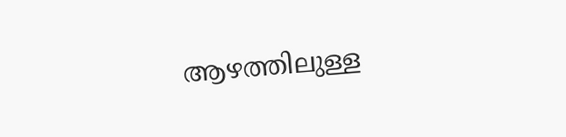ആഴത്തിലുള്ള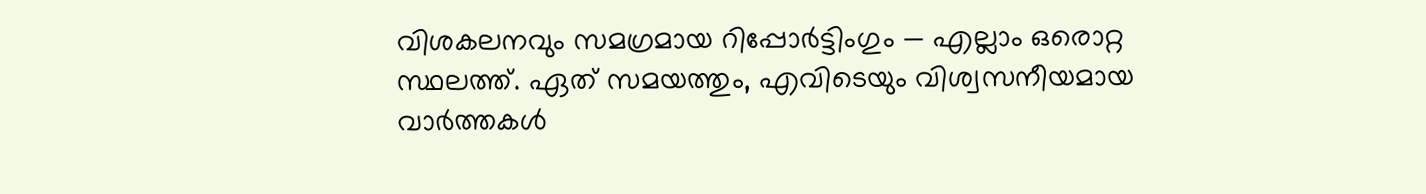വിശകലനവും സമഗ്രമായ റിപ്പോർട്ടിംഗും — എല്ലാം ഒരൊറ്റ സ്ഥലത്ത്. ഏത് സമയത്തും, എവിടെയും വിശ്വസനീയമായ വാർത്തകൾ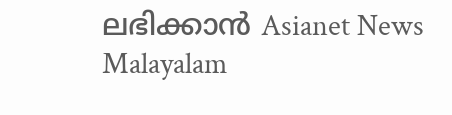ലഭിക്കാൻ Asianet News Malayalam